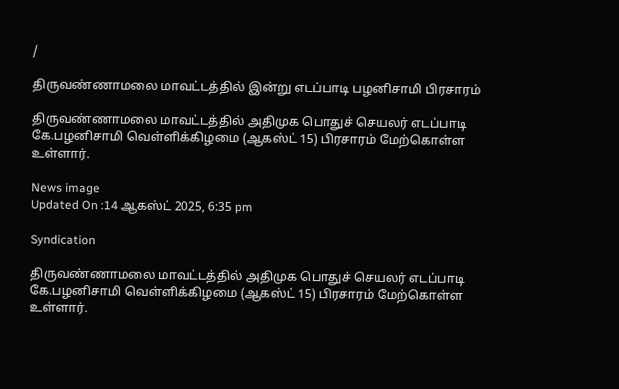/

திருவண்ணாமலை மாவட்டத்தில் இன்று எடப்பாடி பழனிசாமி பிரசாரம்

திருவண்ணாமலை மாவட்டத்தில் அதிமுக பொதுச் செயலர் எடப்பாடி கே.பழனிசாமி வெள்ளிக்கிழமை (ஆகஸ்ட் 15) பிரசாரம் மேற்கொள்ள உள்ளார்.

News image
Updated On :14 ஆகஸ்ட் 2025, 6:35 pm

Syndication

திருவண்ணாமலை மாவட்டத்தில் அதிமுக பொதுச் செயலர் எடப்பாடி கே.பழனிசாமி வெள்ளிக்கிழமை (ஆகஸ்ட் 15) பிரசாரம் மேற்கொள்ள உள்ளார்.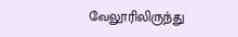வேலூரிலிருந்து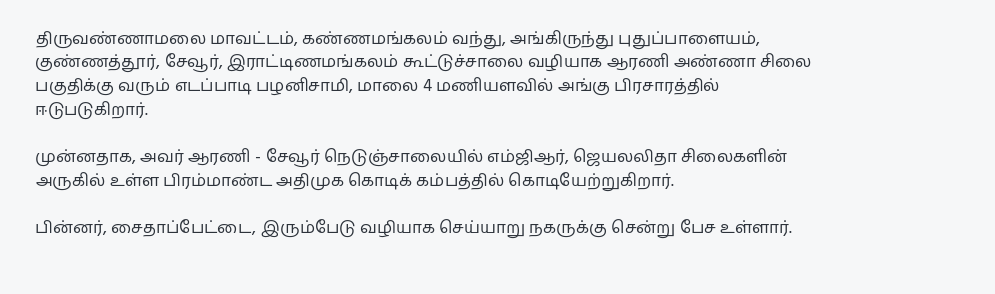திருவண்ணாமலை மாவட்டம், கண்ணமங்கலம் வந்து, அங்கிருந்து புதுப்பாளையம், குண்ணத்தூர், சேவூர், இராட்டிணமங்கலம் கூட்டுச்சாலை வழியாக ஆரணி அண்ணா சிலை பகுதிக்கு வரும் எடப்பாடி பழனிசாமி, மாலை 4 மணியளவில் அங்கு பிரசாரத்தில் ஈடுபடுகிறார்.

முன்னதாக, அவர் ஆரணி - சேவூர் நெடுஞ்சாலையில் எம்ஜிஆர், ஜெயலலிதா சிலைகளின் அருகில் உள்ள பிரம்மாண்ட அதிமுக கொடிக் கம்பத்தில் கொடியேற்றுகிறார்.

பின்னர், சைதாப்பேட்டை, இரும்பேடு வழியாக செய்யாறு நகருக்கு சென்று பேச உள்ளார்.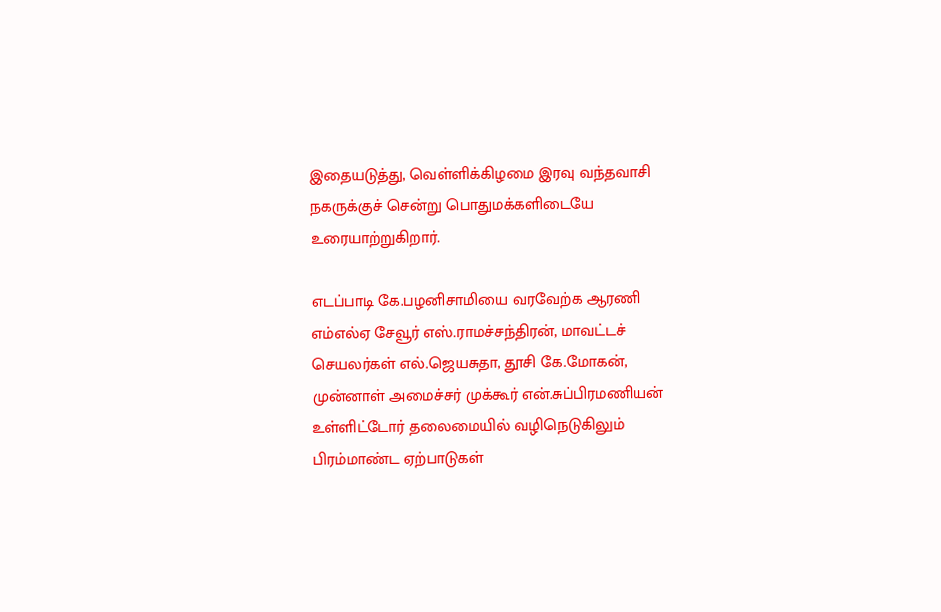இதையடுத்து, வெள்ளிக்கிழமை இரவு வந்தவாசி நகருக்குச் சென்று பொதுமக்களிடையே உரையாற்றுகிறார்.

எடப்பாடி கே.பழனிசாமியை வரவேற்க ஆரணி எம்எல்ஏ சேவூர் எஸ்.ராமச்சந்திரன், மாவட்டச் செயலர்கள் எல்.ஜெயசுதா, தூசி கே.மோகன், முன்னாள் அமைச்சர் முக்கூர் என்.சுப்பிரமணியன் உள்ளிட்டோர் தலைமையில் வழிநெடுகிலும் பிரம்மாண்ட ஏற்பாடுகள்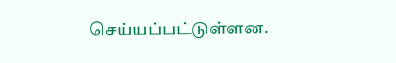செய்யப்பட்டுள்ளன.